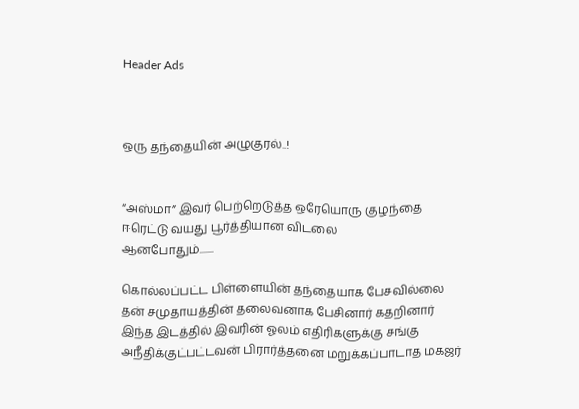Header Ads



ஒரு தந்தையின் அழுகுரல்..!


“அஸ்மா” இவர் பெற்றெடுத்த ஒரேயொரு குழந்தை
ஈரெட்டு வயது பூர்த்தியான விடலை
ஆனபோதும்.......

கொல்லப்பட்ட பிள்ளையின் தந்தையாக பேசவில்லை
தன் சமுதாயத்தின் தலைவனாக பேசினார் கதறினார்
இந்த இடத்தில் இவரின் ஓலம் எதிரிகளுக்கு சங்கு
அநீதிக்குட்பட்டவன் பிரார்த்தனை மறுக்கப்பாடாத மகஜர்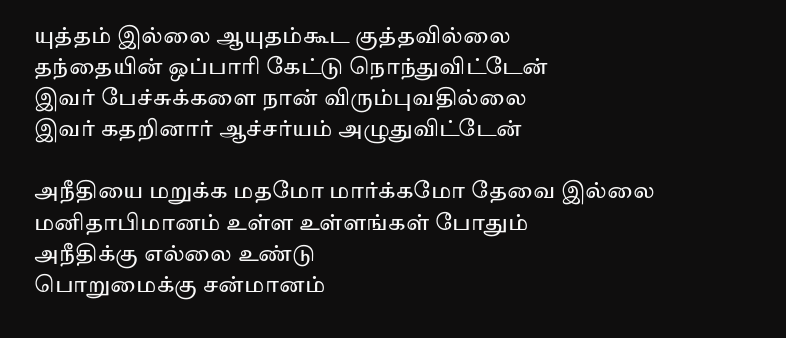யுத்தம் இல்லை ஆயுதம்கூட குத்தவில்லை
தந்தையின் ஒப்பாரி கேட்டு நொந்துவிட்டேன்
இவர் பேச்சுக்களை நான் விரும்புவதில்லை
இவர் கதறினார் ஆச்சர்யம் அழுதுவிட்டேன்

அநீதியை மறுக்க மதமோ மார்க்கமோ தேவை இல்லை
மனிதாபிமானம் உள்ள உள்ளங்கள் போதும்
அநீதிக்கு எல்லை உண்டு
பொறுமைக்கு சன்மானம்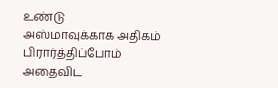உண்டு
அஸ்மாவுக்காக அதிகம் பிரார்த்திப்போம்
அதைவிட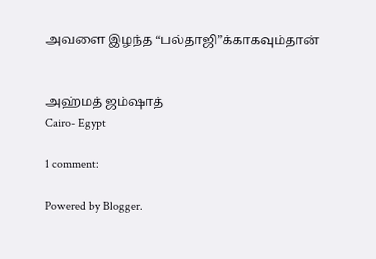அவளை இழந்த “பல்தாஜி”க்காகவும்தான்


அஹ்மத் ஜம்ஷாத்
Cairo- Egypt

1 comment:

Powered by Blogger.